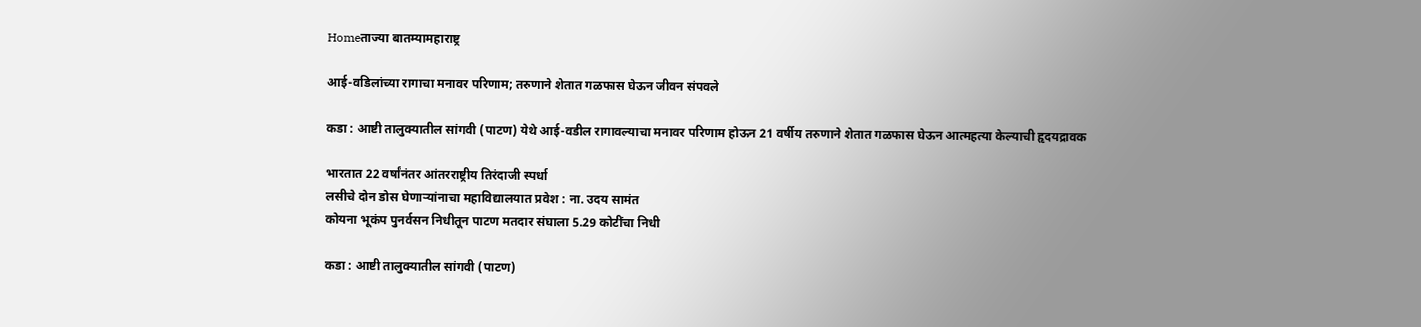Homeताज्या बातम्यामहाराष्ट्र

आई-वडिलांच्या रागाचा मनावर परिणाम; तरुणाने शेतात गळफास घेऊन जीवन संपवले

कडा : आष्टी तालुक्यातील सांगवी (पाटण) येथे आई-वडील रागावल्याचा मनावर परिणाम होऊन 21 वर्षीय तरुणाने शेतात गळफास घेऊन आत्महत्या केल्याची हृदयद्रावक

भारतात 22 वर्षांनंतर आंतरराष्ट्रीय तिरंदाजी स्पर्धा
लसीचे दोन डोस घेणार्‍यांनाचा महाविद्यालयात प्रवेश : ना. उदय सामंत
कोयना भूकंप पुनर्वसन निधीतून पाटण मतदार संघाला 5.29 कोटींचा निधी

कडा : आष्टी तालुक्यातील सांगवी (पाटण)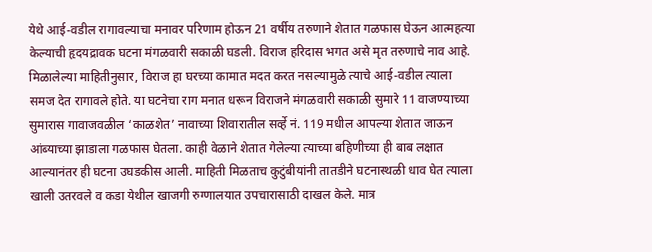येथे आई-वडील रागावल्याचा मनावर परिणाम होऊन 21 वर्षीय तरुणाने शेतात गळफास घेऊन आत्महत्या केल्याची हृदयद्रावक घटना मंगळवारी सकाळी घडली. विराज हरिदास भगत असे मृत तरुणाचे नाव आहे.
मिळालेल्या माहितीनुसार, विराज हा घरच्या कामात मदत करत नसल्यामुळे त्याचे आई-वडील त्याला समज देत रागावले होते. या घटनेचा राग मनात धरून विराजने मंगळवारी सकाळी सुमारे 11 वाजण्याच्या सुमारास गावाजवळील ‘काळशेत’ नावाच्या शिवारातील सर्व्हे नं. 119 मधील आपल्या शेतात जाऊन आंब्याच्या झाडाला गळफास घेतला. काही वेळाने शेतात गेलेल्या त्याच्या बहिणीच्या ही बाब लक्षात आल्यानंतर ही घटना उघडकीस आली. माहिती मिळताच कुटुंबीयांनी तातडीने घटनास्थळी धाव घेत त्याला खाली उतरवले व कडा येथील खाजगी रुग्णालयात उपचारासाठी दाखल केले. मात्र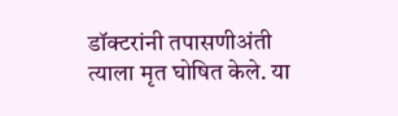डॉक्टरांनी तपासणीअंती त्याला मृत घोषित केले. या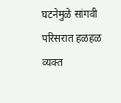घटनेमुळे सांगवी परिसरात हळहळ व्यक्त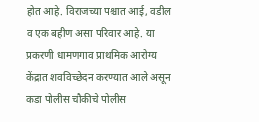होत आहे. विराजच्या पश्चात आई, वडील व एक बहीण असा परिवार आहे. या प्रकरणी धामणगाव प्राथमिक आरोग्य केंद्रात शवविच्छेदन करण्यात आले असून कडा पोलीस चौकीचे पोलीस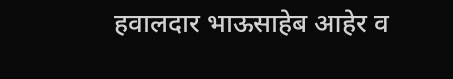हवालदार भाऊसाहेब आहेर व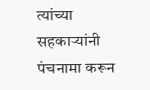त्यांच्या सहकार्‍यांनी पंचनामा करून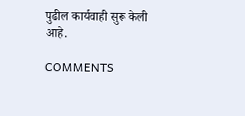पुढील कार्यवाही सुरू केली आहे.

COMMENTS